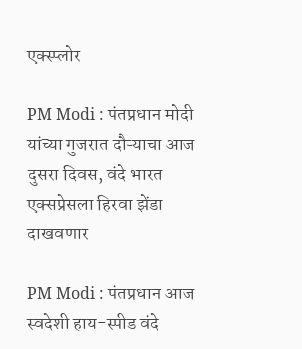एक्स्प्लोर

PM Modi : पंतप्रधान मोदी यांच्या गुजरात दौऱ्याचा आज दुसरा दिवस, वंदे भारत एक्सप्रेसला हिरवा झेंडा दाखवणार

PM Modi : पंतप्रधान आज स्वदेशी हाय-स्पीड वंदे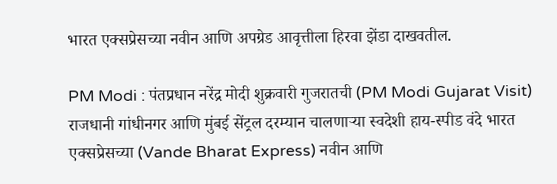भारत एक्सप्रेसच्या नवीन आणि अपग्रेड आवृत्तीला हिरवा झेंडा दाखवतील.

PM Modi : पंतप्रधान नरेंद्र मोदी शुक्रवारी गुजरातची (PM Modi Gujarat Visit) राजधानी गांधीनगर आणि मुंबई सेंट्रल दरम्यान चालणाऱ्या स्वदेशी हाय-स्पीड वंदे भारत एक्सप्रेसच्या (Vande Bharat Express) नवीन आणि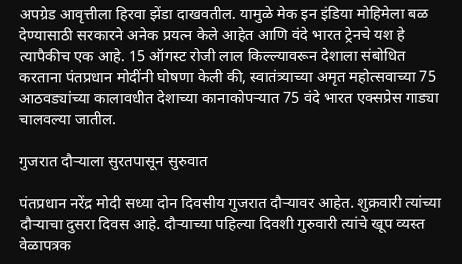अपग्रेड आवृत्तीला हिरवा झेंडा दाखवतील. यामुळे मेक इन इंडिया मोहिमेला बळ देण्यासाठी सरकारने अनेक प्रयत्न केले आहेत आणि वंदे भारत ट्रेनचे यश हे त्यापैकीच एक आहे. 15 ऑगस्ट रोजी लाल किल्ल्यावरून देशाला संबोधित करताना पंतप्रधान मोदींनी घोषणा केली की, स्वातंत्र्याच्या अमृत महोत्सवाच्या 75 आठवड्यांच्या कालावधीत देशाच्या कानाकोपऱ्यात 75 वंदे भारत एक्सप्रेस गाड्या चालवल्या जातील.

गुजरात दौऱ्याला सुरतपासून सुरुवात

पंतप्रधान नरेंद्र मोदी सध्या दोन दिवसीय गुजरात दौऱ्यावर आहेत. शुक्रवारी त्यांच्या दौऱ्याचा दुसरा दिवस आहे. दौऱ्याच्या पहिल्या दिवशी गुरुवारी त्यांचे खूप व्यस्त वेळापत्रक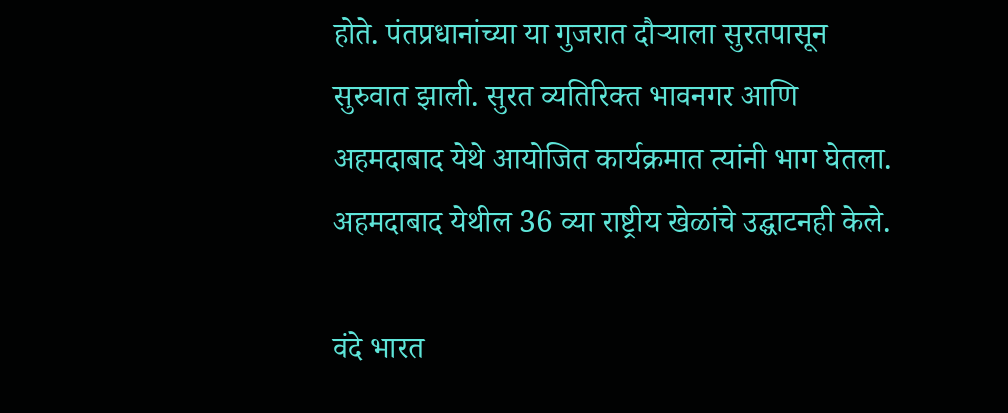होते. पंतप्रधानांच्या या गुजरात दौऱ्याला सुरतपासून सुरुवात झाली. सुरत व्यतिरिक्त भावनगर आणि अहमदाबाद येथे आयोजित कार्यक्रमात त्यांनी भाग घेतला. अहमदाबाद येथील 36 व्या राष्ट्रीय खेळांचे उद्घाटनही केले.

वंदे भारत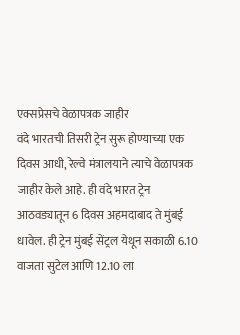एक्सप्रेसचे वेळापत्रक जाहीर
वंदे भारतची तिसरी ट्रेन सुरू होण्याच्या एक दिवस आधी, रेल्वे मंत्रालयाने त्याचे वेळापत्रक जाहीर केले आहे. ही वंदे भारत ट्रेन आठवड्यातून 6 दिवस अहमदाबाद ते मुंबई धावेल. ही ट्रेन मुंबई सेंट्रल येथून सकाळी 6.10 वाजता सुटेल आणि 12.10 ला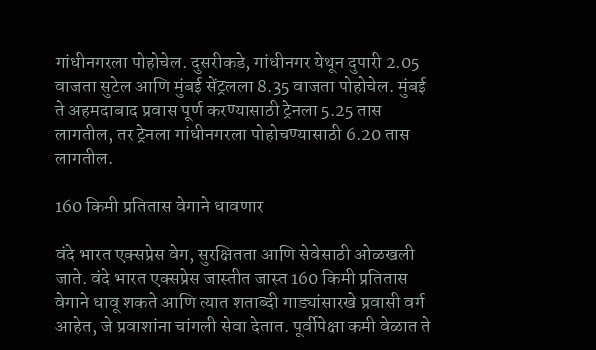गांधीनगरला पोहोचेल. दुसरीकडे, गांधीनगर येथून दुपारी 2.05 वाजता सुटेल आणि मुंबई सेंट्रलला 8.35 वाजता पोहोचेल. मुंबई ते अहमदाबाद प्रवास पूर्ण करण्यासाठी ट्रेनला 5.25 तास लागतील, तर ट्रेनला गांधीनगरला पोहोचण्यासाठी 6.20 तास लागतील.

160 किमी प्रतितास वेगाने धावणार

वंदे भारत एक्सप्रेस वेग, सुरक्षितता आणि सेवेसाठी ओळखली जाते. वंदे भारत एक्सप्रेस जास्तीत जास्त 160 किमी प्रतितास वेगाने धावू शकते आणि त्यात शताब्दी गाड्यांसारखे प्रवासी वर्ग आहेत, जे प्रवाशांना चांगली सेवा देतात. पूर्वीपेक्षा कमी वेळात ते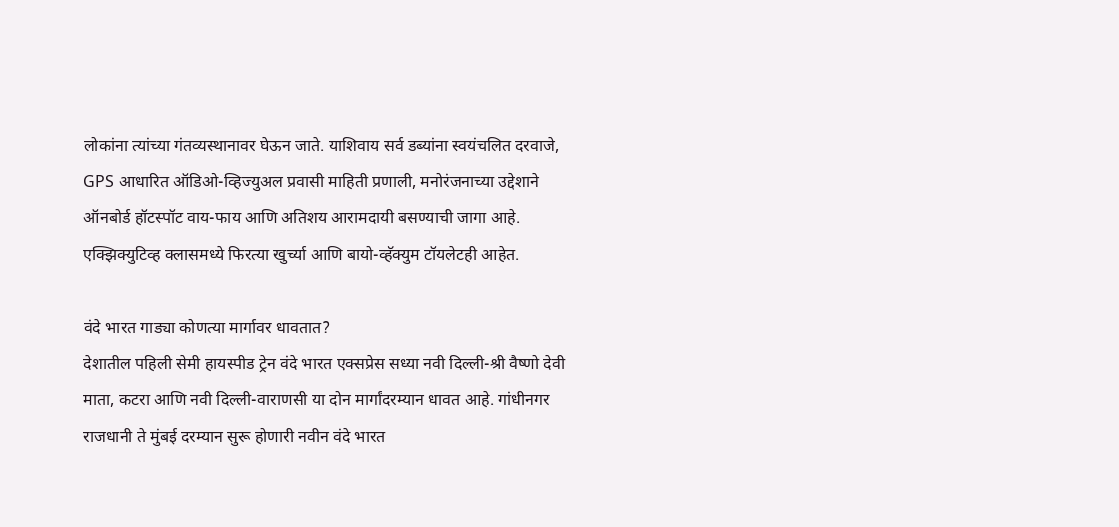लोकांना त्यांच्या गंतव्यस्थानावर घेऊन जाते. याशिवाय सर्व डब्यांना स्वयंचलित दरवाजे, GPS आधारित ऑडिओ-व्हिज्युअल प्रवासी माहिती प्रणाली, मनोरंजनाच्या उद्देशाने ऑनबोर्ड हॉटस्पॉट वाय-फाय आणि अतिशय आरामदायी बसण्याची जागा आहे. एक्झिक्युटिव्ह क्लासमध्ये फिरत्या खुर्च्या आणि बायो-व्हॅक्युम टॉयलेटही आहेत.

वंदे भारत गाड्या कोणत्या मार्गावर धावतात?
देशातील पहिली सेमी हायस्पीड ट्रेन वंदे भारत एक्सप्रेस सध्या नवी दिल्ली-श्री वैष्णो देवी माता, कटरा आणि नवी दिल्ली-वाराणसी या दोन मार्गांदरम्यान धावत आहे. गांधीनगर राजधानी ते मुंबई दरम्यान सुरू होणारी नवीन वंदे भारत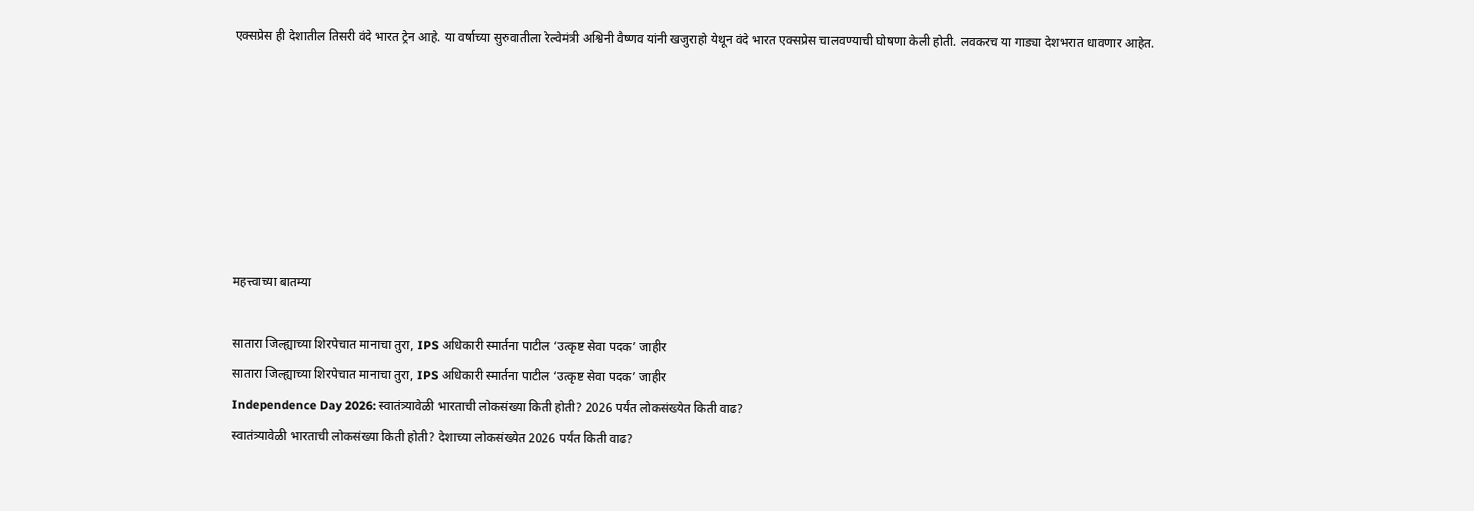एक्सप्रेस ही देशातील तिसरी वंदे भारत ट्रेन आहे. या वर्षाच्या सुरुवातीला रेल्वेमंत्री अश्विनी वैष्णव यांनी खजुराहो येथून वंदे भारत एक्सप्रेस चालवण्याची घोषणा केली होती. लवकरच या गाड्या देशभरात धावणार आहेत.







महत्त्वाच्या बातम्या

सातारा जिल्ह्याच्या शिरपेचात मानाचा तुरा, IPS अधिकारी स्मार्तना पाटील ‘उत्कृष्ट सेवा पदक’ जाहीर
सातारा जिल्ह्याच्या शिरपेचात मानाचा तुरा, IPS अधिकारी स्मार्तना पाटील ‘उत्कृष्ट सेवा पदक’ जाहीर
Independence Day 2026: स्वातंत्र्यावेळी भारताची लोकसंख्या किती होती? 2026 पर्यंत लोकसंख्येत किती वाढ?
स्वातंत्र्यावेळी भारताची लोकसंख्या किती होती? देशाच्या लोकसंख्येत 2026 पर्यंत किती वाढ?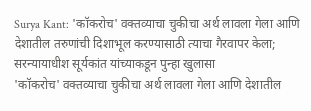Surya Kant: 'कॉकरोच' वक्तव्याचा चुकीचा अर्थ लावला गेला आणि देशातील तरुणांची दिशाभूल करण्यासाठी त्याचा गैरवापर केला; सरन्यायाधीश सूर्यकांत यांच्याकडून पुन्हा खुलासा
'कॉकरोच' वक्तव्याचा चुकीचा अर्थ लावला गेला आणि देशातील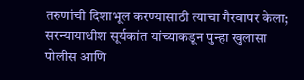तरुणांची दिशाभूल करण्यासाठी त्याचा गैरवापर केला; सरन्यायाधीश सूर्यकांत यांच्याकडून पुन्हा खुलासा
पोलीस आणि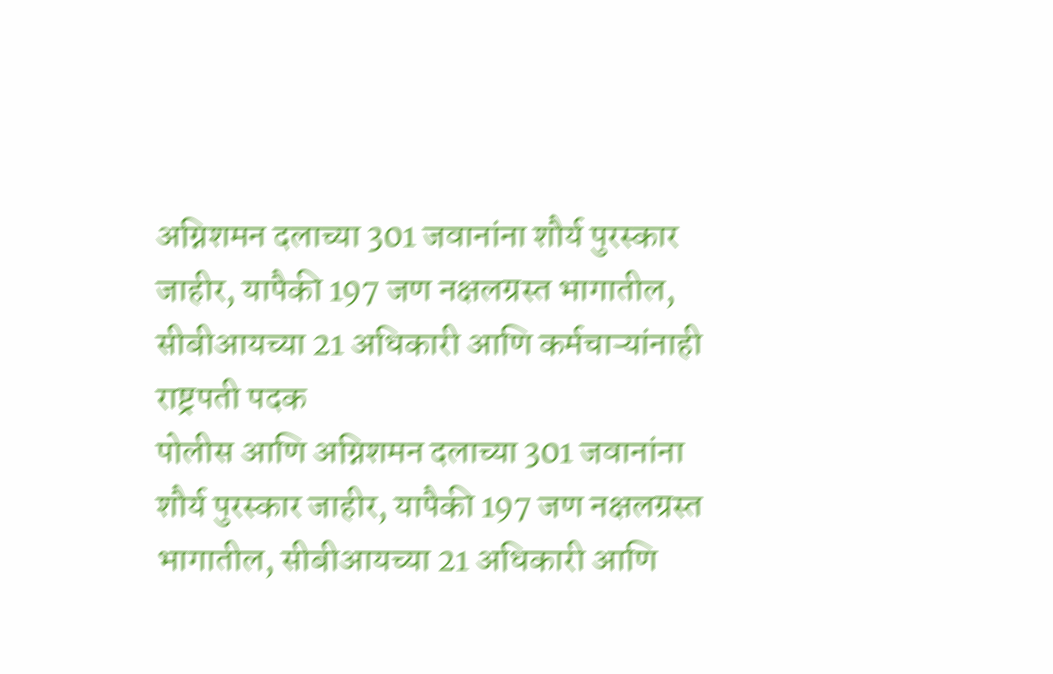अग्निशमन दलाच्या 301 जवानांना शौर्य पुरस्कार जाहीर, यापैकी 197 जण नक्षलग्रस्त भागातील, सीबीआयच्या 21 अधिकारी आणि कर्मचाऱ्यांनाही राष्ट्रपती पदक
पोलीस आणि अग्निशमन दलाच्या 301 जवानांना शौर्य पुरस्कार जाहीर, यापैकी 197 जण नक्षलग्रस्त भागातील, सीबीआयच्या 21 अधिकारी आणि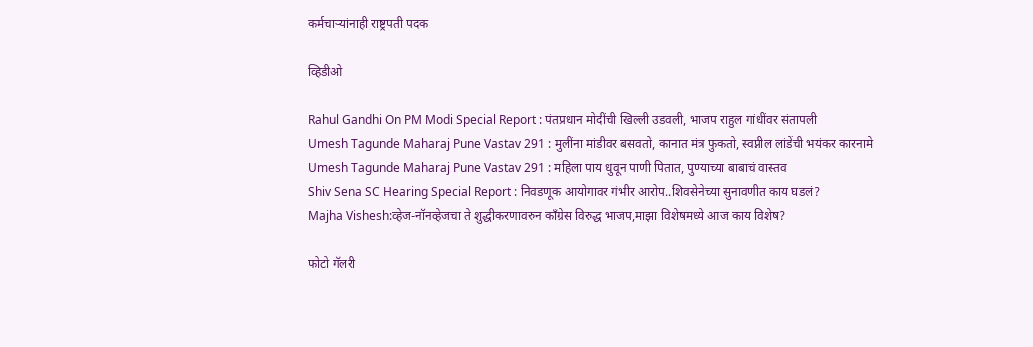कर्मचाऱ्यांनाही राष्ट्रपती पदक

व्हिडीओ

Rahul Gandhi On PM Modi Special Report : पंतप्रधान मोदींची खिल्ली उडवली, भाजप राहुल गांधींवर संतापली
Umesh Tagunde Maharaj Pune Vastav 291 : मुलींना मांडीवर बसवतो, कानात मंत्र फुकतो, स्वप्नील लांडेंची भयंकर कारनामे
Umesh Tagunde Maharaj Pune Vastav 291 : महिला पाय धुवून पाणी पितात, पुण्याच्या बाबाचं वास्तव
Shiv Sena SC Hearing Special Report : निवडणूक आयोगावर गंभीर आरोप..शिवसेनेच्या सुनावणीत काय घडलं?
Majha Vishesh:व्हेज-नॉनव्हेजचा ते शुद्धीकरणावरुन काँग्रेस विरुद्ध भाजप,माझा विशेषमध्ये आज काय विशेष?

फोटो गॅलरी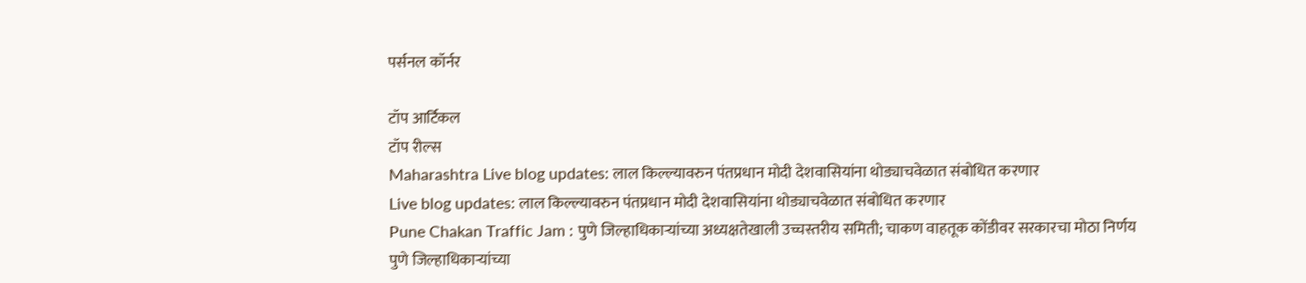पर्सनल कॉर्नर

टॉप आर्टिकल
टॉप रील्स
Maharashtra Live blog updates: लाल किल्ल्यावरुन पंतप्रधान मोदी देशवासियांना थोड्याचवेळात संबोधित करणार
Live blog updates: लाल किल्ल्यावरुन पंतप्रधान मोदी देशवासियांना थोड्याचवेळात संबोधित करणार
Pune Chakan Traffic Jam : पुणे जिल्हाधिकाऱ्यांच्या अध्यक्षतेखाली उच्चस्तरीय समिती; चाकण वाहतूक कोंडीवर सरकारचा मोठा निर्णय
पुणे जिल्हाधिकाऱ्यांच्या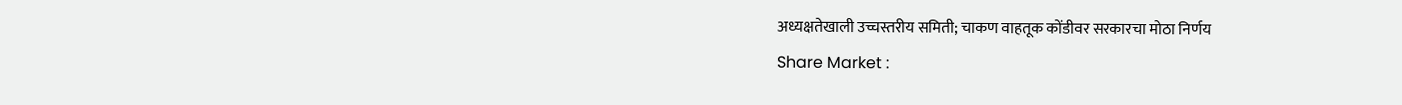अध्यक्षतेखाली उच्चस्तरीय समिती; चाकण वाहतूक कोंडीवर सरकारचा मोठा निर्णय
Share Market :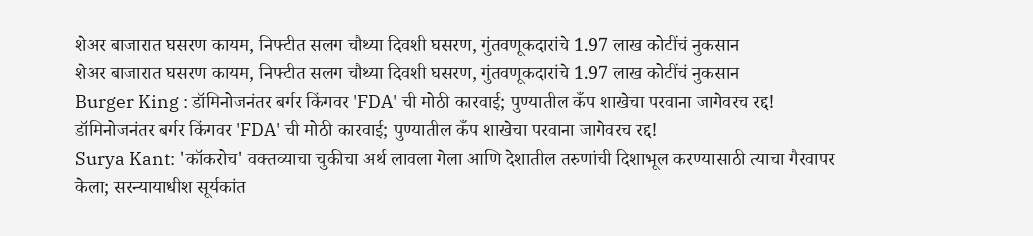शेअर बाजारात घसरण कायम, निफ्टीत सलग चौथ्या दिवशी घसरण, गुंतवणूकदारांचे 1.97 लाख कोटींचं नुकसान
शेअर बाजारात घसरण कायम, निफ्टीत सलग चौथ्या दिवशी घसरण, गुंतवणूकदारांचे 1.97 लाख कोटींचं नुकसान
Burger King : डॉमिनोजनंतर बर्गर किंगवर 'FDA' ची मोठी कारवाई; पुण्यातील कँप शाखेचा परवाना जागेवरच रद्द!
डॉमिनोजनंतर बर्गर किंगवर 'FDA' ची मोठी कारवाई; पुण्यातील कँप शाखेचा परवाना जागेवरच रद्द!
Surya Kant: 'कॉकरोच' वक्तव्याचा चुकीचा अर्थ लावला गेला आणि देशातील तरुणांची दिशाभूल करण्यासाठी त्याचा गैरवापर केला; सरन्यायाधीश सूर्यकांत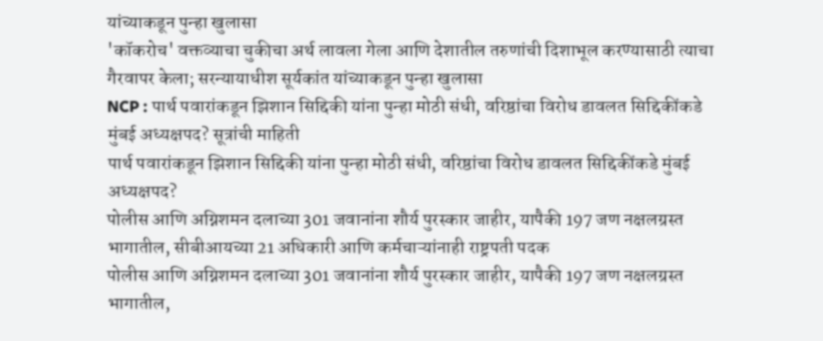यांच्याकडून पुन्हा खुलासा
'कॉकरोच' वक्तव्याचा चुकीचा अर्थ लावला गेला आणि देशातील तरुणांची दिशाभूल करण्यासाठी त्याचा गैरवापर केला; सरन्यायाधीश सूर्यकांत यांच्याकडून पुन्हा खुलासा
NCP : पार्थ पवारांकडून झिशान सिद्दिकी यांना पुन्हा मोठी संधी, वरिष्ठांचा विरोध डावलत सिद्दिकींकडे मुंबई अध्यक्षपद? सूत्रांची माहिती
पार्थ पवारांकडून झिशान सिद्दिकी यांना पुन्हा मोठी संधी, वरिष्ठांचा विरोध डावलत सिद्दिकींकडे मुंबई अध्यक्षपद?
पोलीस आणि अग्निशमन दलाच्या 301 जवानांना शौर्य पुरस्कार जाहीर, यापैकी 197 जण नक्षलग्रस्त भागातील, सीबीआयच्या 21 अधिकारी आणि कर्मचाऱ्यांनाही राष्ट्रपती पदक
पोलीस आणि अग्निशमन दलाच्या 301 जवानांना शौर्य पुरस्कार जाहीर, यापैकी 197 जण नक्षलग्रस्त भागातील,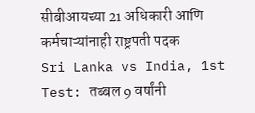सीबीआयच्या 21 अधिकारी आणि कर्मचाऱ्यांनाही राष्ट्रपती पदक
Sri Lanka vs India, 1st Test: तब्बल 9 वर्षांनी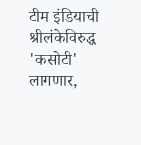टीम इंडियाची श्रीलंकेविरुद्ध 'कसोटी' लागणार,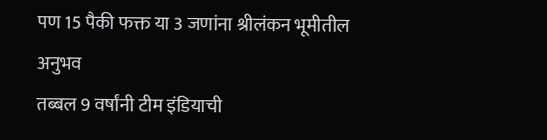पण 15 पैकी फक्त या 3 जणांना श्रीलंकन भूमीतील अनुभव
तब्बल 9 वर्षांनी टीम इंडियाची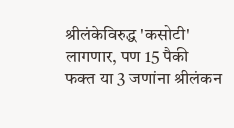श्रीलंकेविरुद्ध 'कसोटी' लागणार, पण 15 पैकी फक्त या 3 जणांना श्रीलंकन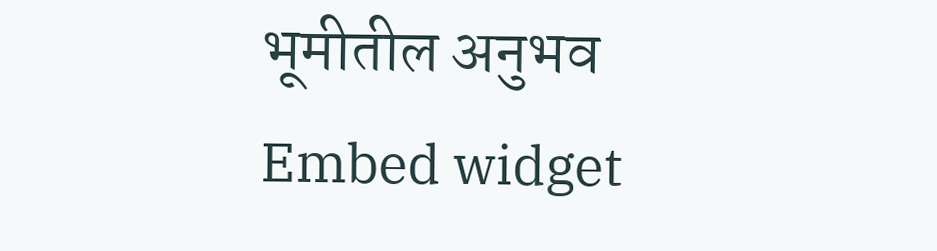भूमीतील अनुभव
Embed widget